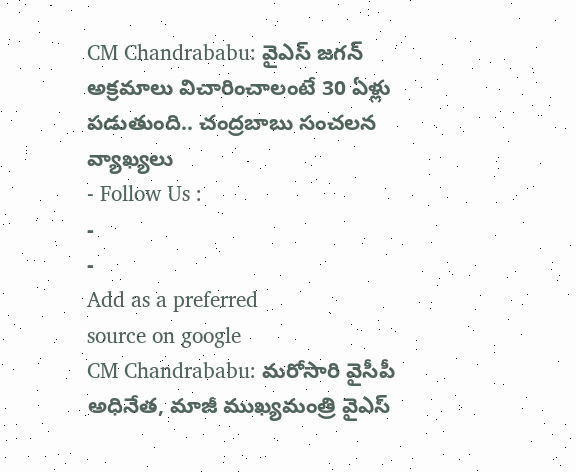CM Chandrababu: వైఎస్ జగన్ అక్రమాలు విచారించాలంటే 30 ఏళ్లు పడుతుంది.. చంద్రబాబు సంచలన వ్యాఖ్యలు
- Follow Us :
-
-
Add as a preferred
source on google
CM Chandrababu: మరోసారి వైసీపీ అధినేత, మాజీ ముఖ్యమంత్రి వైఎస్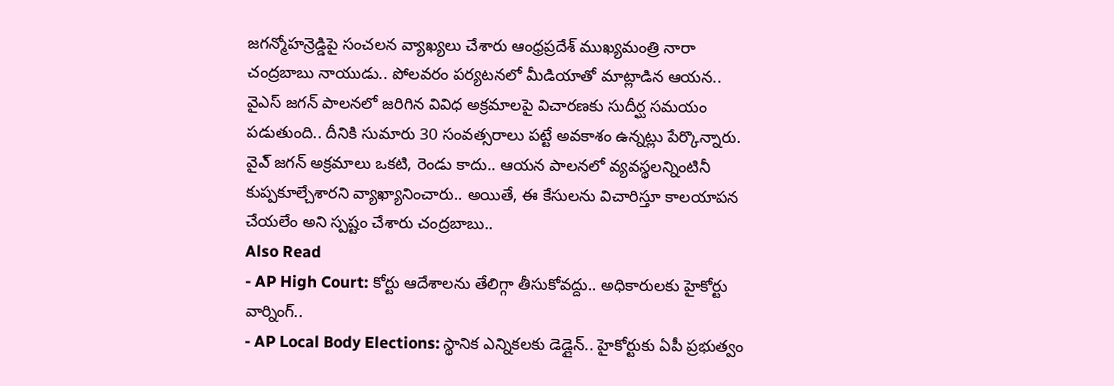జగన్మోహన్రెడ్డిపై సంచలన వ్యాఖ్యలు చేశారు ఆంధ్రప్రదేశ్ ముఖ్యమంత్రి నారా చంద్రబాబు నాయుడు.. పోలవరం పర్యటనలో మీడియాతో మాట్లాడిన ఆయన.. వైఎస్ జగన్ పాలనలో జరిగిన వివిధ అక్రమాలపై విచారణకు సుదీర్ఘ సమయం పడుతుంది.. దీనికి సుమారు 30 సంవత్సరాలు పట్టే అవకాశం ఉన్నట్లు పేర్కొన్నారు. వైఎ్ జగన్ అక్రమాలు ఒకటి, రెండు కాదు.. ఆయన పాలనలో వ్యవస్థలన్నింటినీ కుప్పకూల్చేశారని వ్యాఖ్యానించారు.. అయితే, ఈ కేసులను విచారిస్తూ కాలయాపన చేయలేం అని స్పష్టం చేశారు చంద్రబాబు..
Also Read
- AP High Court: కోర్టు ఆదేశాలను తేలిగ్గా తీసుకోవద్దు.. అధికారులకు హైకోర్టు వార్నింగ్..
- AP Local Body Elections: స్థానిక ఎన్నికలకు డెడ్లైన్.. హైకోర్టుకు ఏపీ ప్రభుత్వం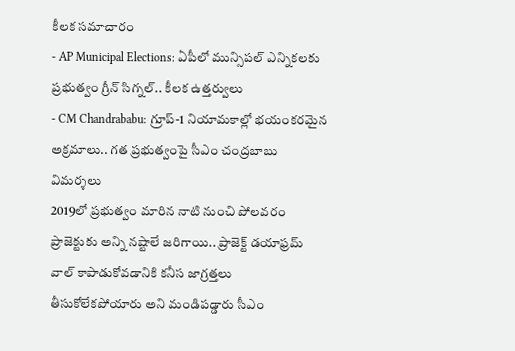కీలక సమాచారం
- AP Municipal Elections: ఏపీలో మున్సిపల్ ఎన్నికలకు ప్రభుత్వం గ్రీన్ సిగ్నల్.. కీలక ఉత్తర్వులు
- CM Chandrababu: గ్రూప్-1 నియామకాల్లో భయంకరమైన అక్రమాలు.. గత ప్రభుత్వంపై సీఎం చంద్రబాబు విమర్శలు
2019లో ప్రభుత్వం మారిన నాటి నుంచి పోలవరం ప్రాజెక్టుకు అన్ని నష్టాలే జరిగాయి.. ప్రాజెక్ట్ డయాఫ్రమ్ వాల్ కాపాడుకోవడానికి కనీస జాగ్రత్తలు తీసుకోలేకపోయారు అని మండిపడ్డారు సీఎం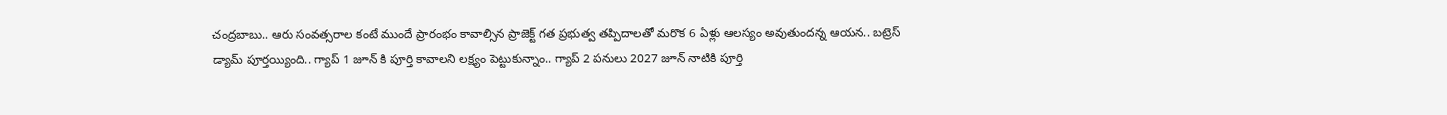చంద్రబాబు.. ఆరు సంవత్సరాల కంటే ముందే ప్రారంభం కావాల్సిన ప్రాజెక్ట్ గత ప్రభుత్వ తప్పిదాలతో మరొక 6 ఏళ్లు ఆలస్యం అవుతుందన్న ఆయన.. బట్రెస్ డ్యామ్ పూర్తయ్యింది.. గ్యాప్ 1 జూన్ కి పూర్తి కావాలని లక్ష్యం పెట్టుకున్నాం.. గ్యాప్ 2 పనులు 2027 జూన్ నాటికి పూర్తి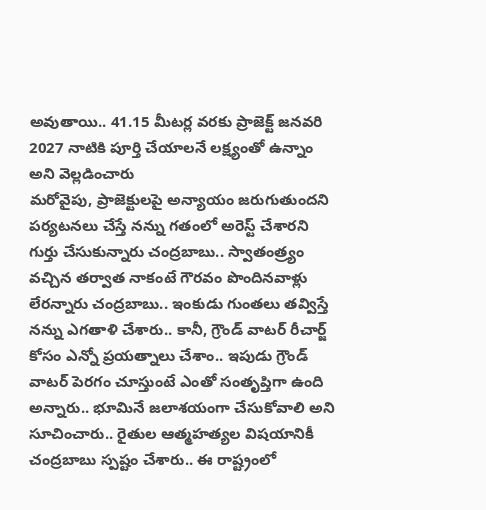అవుతాయి.. 41.15 మీటర్ల వరకు ప్రాజెక్ట్ జనవరి 2027 నాటికి పూర్తి చేయాలనే లక్ష్యంతో ఉన్నాం అని వెల్లడించారు
మరోవైపు, ప్రాజెక్టులపై అన్యాయం జరుగుతుందని పర్యటనలు చేస్తే నన్ను గతంలో అరెస్ట్ చేశారని గుర్తు చేసుకున్నారు చంద్రబాబు.. స్వాతంత్ర్యం వచ్చిన తర్వాత నాకంటే గౌరవం పొందినవాళ్లు లేరన్నారు చంద్రబాబు.. ఇంకుడు గుంతలు తవ్విస్తే నన్ను ఎగతాళి చేశారు.. కానీ, గ్రౌండ్ వాటర్ రీచార్జ్ కోసం ఎన్నో ప్రయత్నాలు చేశాం.. ఇపుడు గ్రౌండ్ వాటర్ పెరగం చూస్తుంటే ఎంతో సంతృప్తిగా ఉంది అన్నారు.. భూమినే జలాశయంగా చేసుకోవాలి అని సూచించారు.. రైతుల ఆత్మహత్యల విషయానికీ చంద్రబాబు స్పష్టం చేశారు.. ఈ రాష్ట్రంలో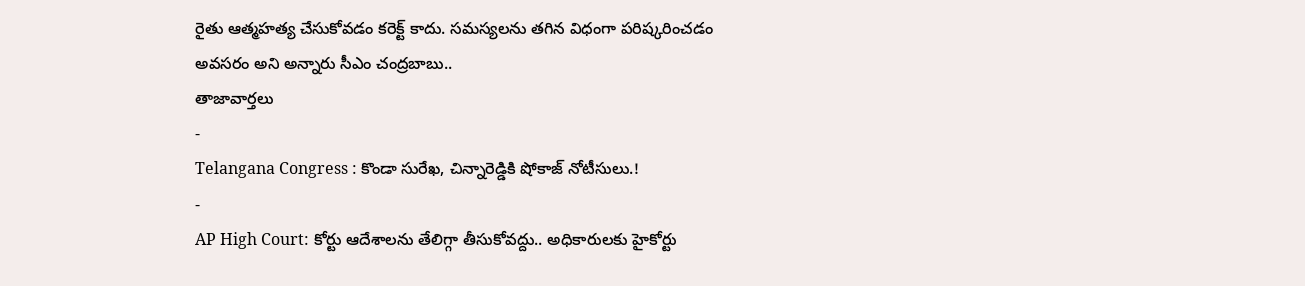రైతు ఆత్మహత్య చేసుకోవడం కరెక్ట్ కాదు. సమస్యలను తగిన విధంగా పరిష్కరించడం అవసరం అని అన్నారు సీఎం చంద్రబాబు..
తాజావార్తలు
-
Telangana Congress : కొండా సురేఖ, చిన్నారెడ్డికి షోకాజ్ నోటీసులు.!
-
AP High Court: కోర్టు ఆదేశాలను తేలిగ్గా తీసుకోవద్దు.. అధికారులకు హైకోర్టు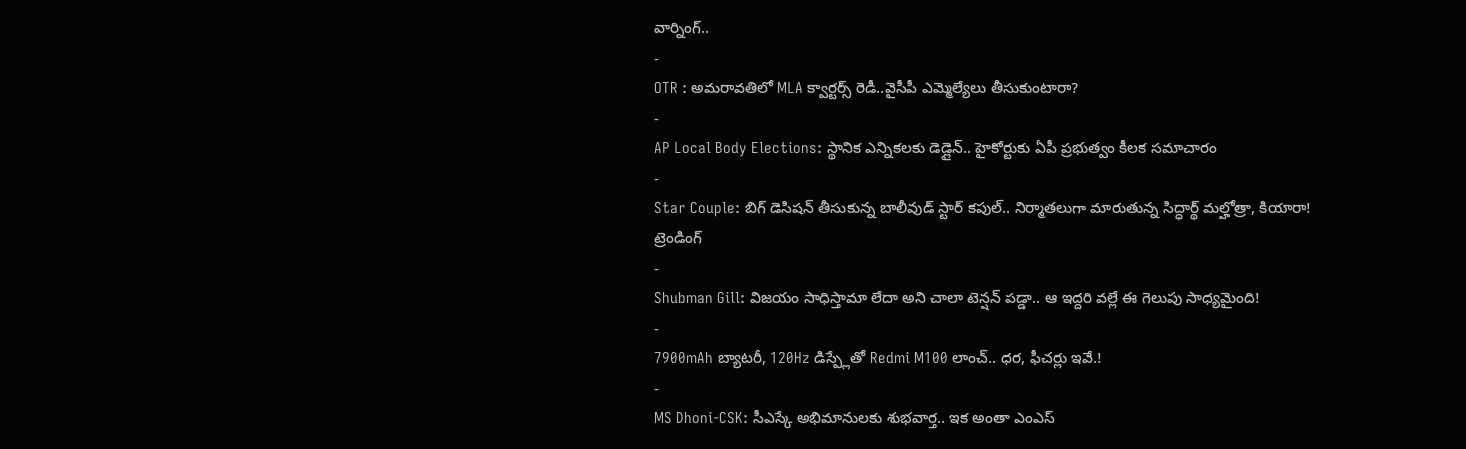వార్నింగ్..
-
OTR : అమరావతిలో MLA క్వార్టర్స్ రెడీ..వైసీపీ ఎమ్మెల్యేలు తీసుకుంటారా?
-
AP Local Body Elections: స్థానిక ఎన్నికలకు డెడ్లైన్.. హైకోర్టుకు ఏపీ ప్రభుత్వం కీలక సమాచారం
-
Star Couple: బిగ్ డెసిషన్ తీసుకున్న బాలీవుడ్ స్టార్ కపుల్.. నిర్మాతలుగా మారుతున్న సిద్ధార్థ్ మల్హోత్రా, కియారా!
ట్రెండింగ్
-
Shubman Gill: విజయం సాధిస్తామా లేదా అని చాలా టెన్షన్ పడ్డా.. ఆ ఇద్దరి వల్లే ఈ గెలుపు సాధ్యమైంది!
-
7900mAh బ్యాటరీ, 120Hz డిస్ప్లేతో Redmi M100 లాంచ్.. ధర, ఫీచర్లు ఇవే.!
-
MS Dhoni-CSK: సీఎస్కే అభిమానులకు శుభవార్త.. ఇక అంతా ఎంఎస్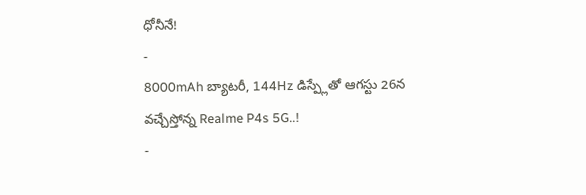ధోనీనే!
-
8000mAh బ్యాటరీ, 144Hz డిస్ప్లేతో ఆగస్టు 26న వచ్చేస్తోన్న Realme P4s 5G..!
-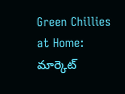Green Chillies at Home: మార్కెట్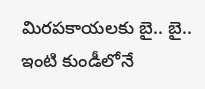మిరపకాయలకు బై.. బై.. ఇంటి కుండీలోనే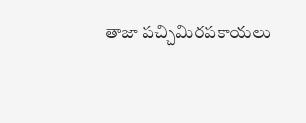తాజా పచ్చిమిరపకాయలు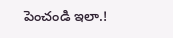పెంచండి ఇలా.!